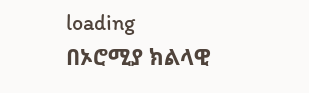loading
በኦሮሚያ ክልላዊ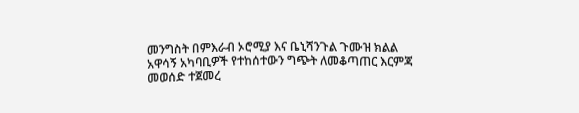መንግስት በምእራብ ኦሮሚያ እና ቤኒሻንጉል ጉሙዝ ክልል አዋሳኝ አካባቢዎች የተከሰተውን ግጭት ለመቆጣጠር እርምጃ መወሰድ ተጀመረ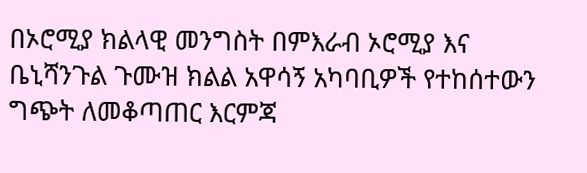በኦሮሚያ ክልላዊ መንግስት በምእራብ ኦሮሚያ እና ቤኒሻንጉል ጉሙዝ ክልል አዋሳኝ አካባቢዎች የተከሰተውን ግጭት ለመቆጣጠር እርምጃ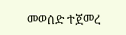መወሰድ ተጀመረ